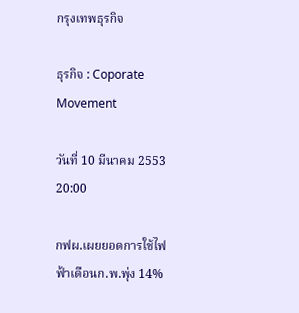กรุงเทพธุรกิจ

ธุรกิจ : Coporate Movement

วันที่ 10 มีนาคม 2553 20:00

กฟผ.เผยยอดการใช้ไฟฟ้าเดือนก.พ.พุ่ง 14%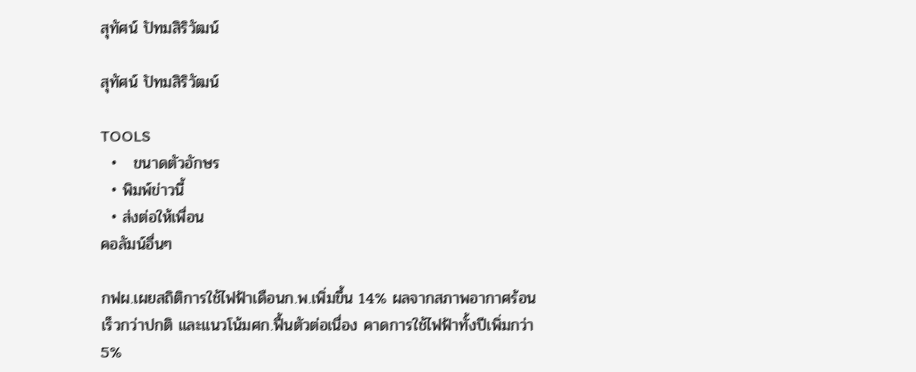สุทัศน์ ปัทมสิริวัฒน์

สุทัศน์ ปัทมสิริวัฒน์

TOOLS
  •   ขนาดตัวอักษร
  • พิมพ์ข่าวนี้
  • ส่งต่อให้เพื่อน
คอลัมน์อื่นๆ

กฟผ.เผยสถิติการใช้ไฟฟ้าเดือนก.พ.เพิ่มขึ้น 14% ผลจากสภาพอากาศร้อนเร็วกว่าปกติ และแนวโน้มศก.ฟื้นตัวต่อเนื่อง คาดการใช้ไฟฟ้าทั้งปีเพิ่มกว่า 5%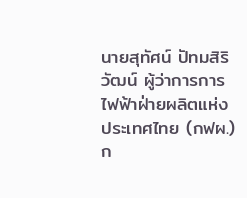นายสุทัศน์ ปัทมสิริวัฒน์ ผู้ว่าการการไฟฟ้าฝ่ายผลิตแห่งประเทศไทย (กฟผ.) ก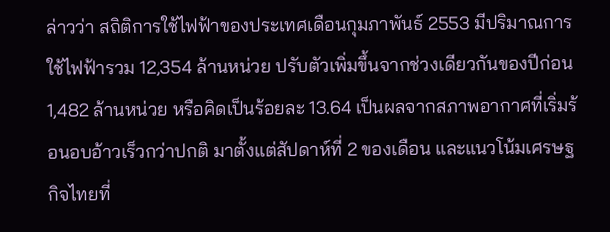ล่าวว่า สถิติการใช้ไฟฟ้าของประเทศเดือนกุมภาพันธ์ 2553 มีปริมาณการใช้ไฟฟ้ารวม 12,354 ล้านหน่วย ปรับตัวเพิ่มขึ้นจากช่วงเดียวกันของปีก่อน 1,482 ล้านหน่วย หรือคิดเป็นร้อยละ 13.64 เป็นผลจากสภาพอากาศที่เริ่มร้อนอบอ้าวเร็วกว่าปกติ มาตั้งแต่สัปดาห์ที่ 2 ของเดือน และแนวโน้มเศรษฐกิจไทยที่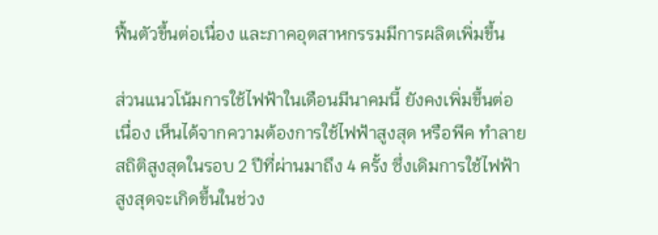ฟื้นตัวขึ้นต่อเนื่อง และภาคอุตสาหกรรมมีการผลิตเพิ่มขึ้น

ส่วนแนวโน้มการใช้ไฟฟ้าในเดือนมีนาคมนี้ ยังคงเพิ่มขึ้นต่อเนื่อง เห็นได้จากความต้องการใช้ไฟฟ้าสูงสุด หรือพีค ทำลายสถิติสูงสุดในรอบ 2 ปีที่ผ่านมาถึง 4 ครั้ง ซึ่งเดิมการใช้ไฟฟ้าสูงสุดจะเกิดขึ้นในช่วง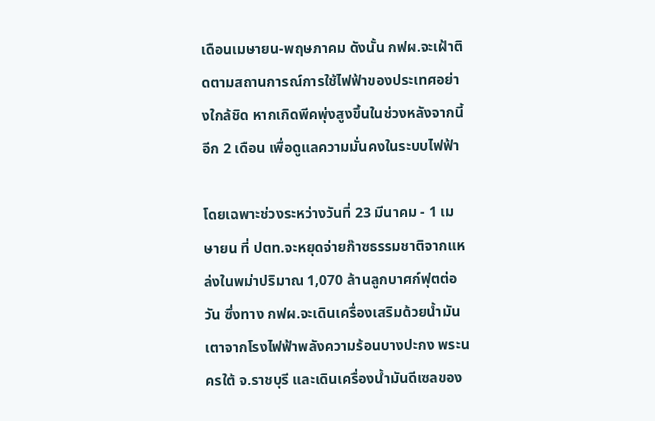เดือนเมษายน-พฤษภาคม ดังนั้น กฟผ.จะเฝ้าติดตามสถานการณ์การใช้ไฟฟ้าของประเทศอย่างใกล้ชิด หากเกิดพีคพุ่งสูงขึ้นในช่วงหลังจากนี้อีก 2 เดือน เพื่อดูแลความมั่นคงในระบบไฟฟ้า

โดยเฉพาะช่วงระหว่างวันที่ 23 มีนาคม - 1 เมษายน ที่ ปตท.จะหยุดจ่ายก๊าซธรรมชาติจากแหล่งในพม่าปริมาณ 1,070 ล้านลูกบาศก์ฟุตต่อวัน ซึ่งทาง กฟผ.จะเดินเครื่องเสริมด้วยน้ำมันเตาจากโรงไฟฟ้าพลังความร้อนบางปะกง พระนครใต้ จ.ราชบุรี และเดินเครื่องน้ำมันดีเซลของ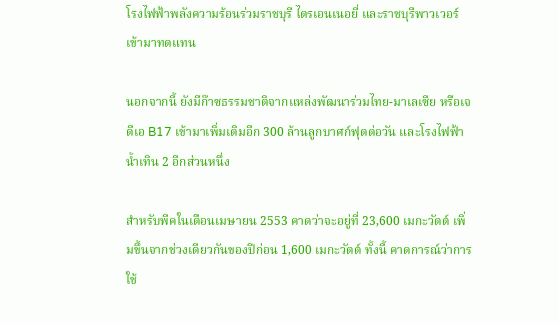โรงไฟฟ้าพลังความร้อนร่วมราชบุรี ไตรเอนเนอยี่ และราชบุรีพาวเวอร์ เข้ามาทดแทน

นอกจากนี้ ยังมีก๊าซธรรมชาติจากแหล่งพัฒนาร่วมไทย-มาเลเซีย หรือเจดีเอ B17 เข้ามาเพิ่มเติมอีก 300 ล้านลูกบาศก์ฟุตต่อวัน และโรงไฟฟ้าน้ำเทิน 2 อีกส่วนหนึ่ง

สำหรับพีคในเดือนเมษายน 2553 คาดว่าจะอยู่ที่ 23,600 เมกะวัตต์ เพิ่มขึ้นจากช่วงเดียวกันของปีก่อน 1,600 เมกะวัตต์ ทั้งนี้ คาดการณ์ว่าการใช้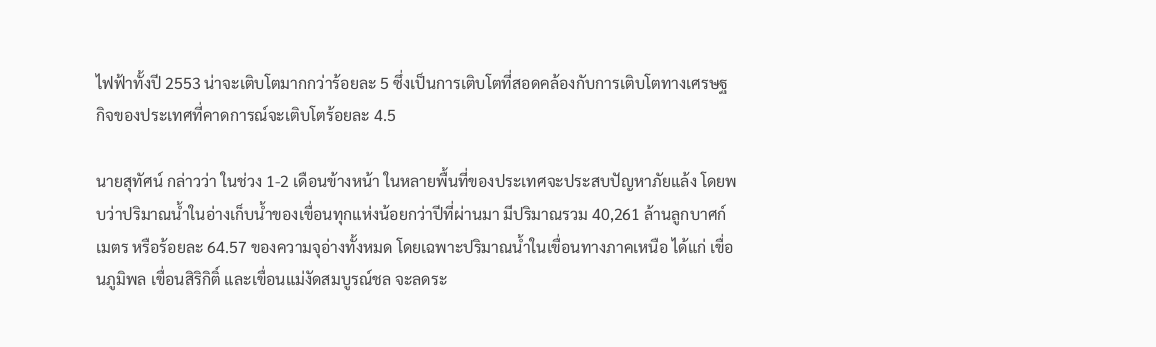ไฟฟ้าทั้งปี 2553 น่าจะเติบโตมากกว่าร้อยละ 5 ซึ่งเป็นการเติบโตที่สอดคล้องกับการเติบโตทางเศรษฐกิจของประเทศที่คาดการณ์จะเติบโตร้อยละ 4.5

นายสุทัศน์ กล่าวว่า ในช่วง 1-2 เดือนข้างหน้า ในหลายพื้นที่ของประเทศจะประสบปัญหาภัยแล้ง โดยพบว่าปริมาณน้ำในอ่างเก็บน้ำของเขื่อนทุกแห่งน้อยกว่าปีที่ผ่านมา มีปริมาณรวม 40,261 ล้านลูกบาศก์เมตร หรือร้อยละ 64.57 ของความจุอ่างทั้งหมด โดยเฉพาะปริมาณน้ำในเขื่อนทางภาคเหนือ ได้แก่ เขื่อนภูมิพล เขื่อนสิริกิติ์ และเขื่อนแม่งัดสมบูรณ์ชล จะลดระ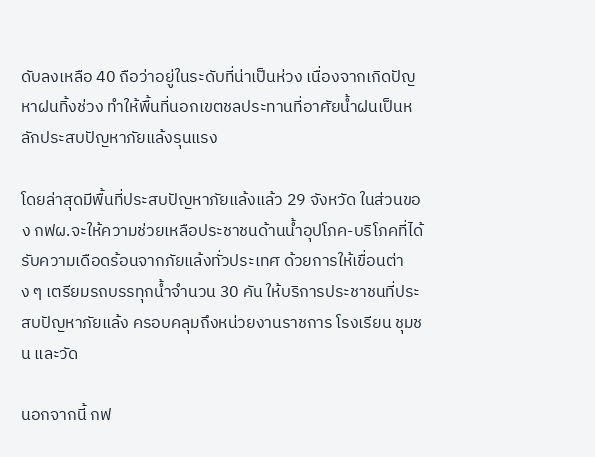ดับลงเหลือ 40 ถือว่าอยู่ในระดับที่น่าเป็นห่วง เนื่องจากเกิดปัญหาฝนทิ้งช่วง ทำให้พื้นที่นอกเขตชลประทานที่อาศัยน้ำฝนเป็นหลักประสบปัญหาภัยแล้งรุนแรง

โดยล่าสุดมีพื้นที่ประสบปัญหาภัยแล้งแล้ว 29 จังหวัด ในส่วนของ กฟผ.จะให้ความช่วยเหลือประชาชนด้านน้ำอุปโภค-บริโภคที่ได้รับความเดือดร้อนจากภัยแล้งทั่วประเทศ ด้วยการให้เขื่อนต่าง ๆ เตรียมรถบรรทุกน้ำจำนวน 30 คัน ให้บริการประชาชนที่ประสบปัญหาภัยแล้ง ครอบคลุมถึงหน่วยงานราชการ โรงเรียน ชุมชน และวัด

นอกจากนี้ กฟ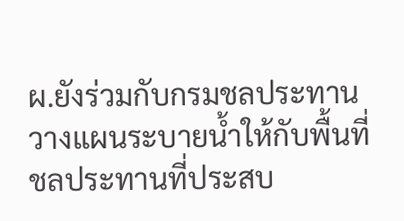ผ.ยังร่วมกับกรมชลประทานวางแผนระบายน้ำให้กับพื้นที่ชลประทานที่ประสบ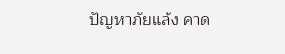ปัญหาภัยแล้ง คาด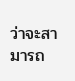ว่าจะสามารถ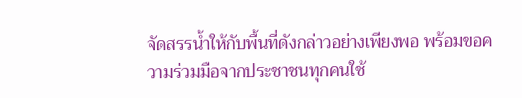จัดสรรน้ำให้กับพื้นที่ดังกล่าวอย่างเพียงพอ พร้อมขอความร่วมมือจากประชาชนทุกคนใช้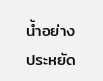น้ำอย่างประหยัด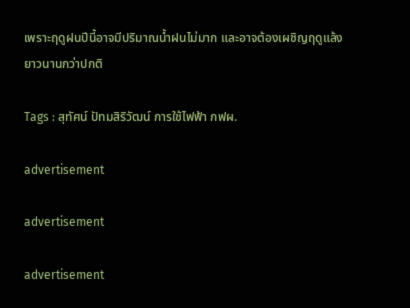เพราะฤดูฝนปีนี้อาจมีปริมาณน้ำฝนไม่มาก และอาจต้องเผชิญฤดูแล้งยาวนานกว่าปกติ

Tags : สุทัศน์ ปัทมสิริวัฒน์ การใช้ไฟฟ้า กฟผ.

advertisement

advertisement

advertisement